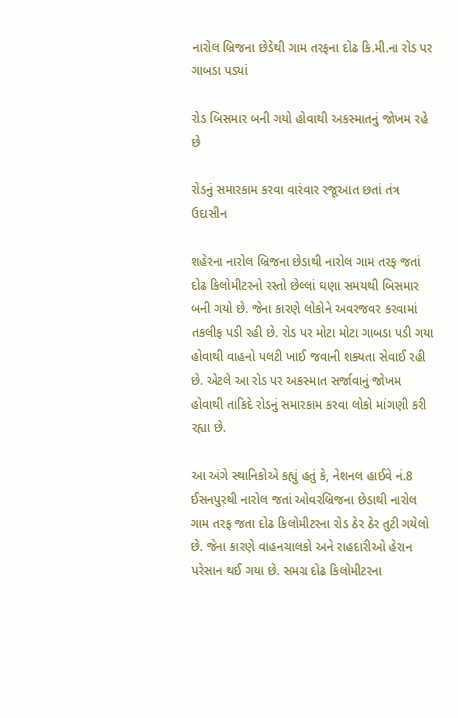નારોલ બ્રિજના છેડેથી ગામ તરફના દોઢ કિ.મી.ના રોડ પર ગાબડા પડ્યાં

રોડ બિસમાર બની ગયો હોવાથી અકસ્માતનું જોખમ રહે છે

રોડનું સમારકામ કરવા વારંવાર રજૂઆત છતાં તંત્ર ઉદાસીન

શહેરના નારોલ બ્રિજના છેડાથી નારોલ ગામ તરફ જતાં દોઢ કિલોમીટરનો રસ્તો છેલ્લાં ઘણા સમયથી બિસમાર બની ગયો છે. જેના કારણે લોકોને અવરજવર કરવામાં તકલીફ પડી રહી છે. રોડ પર મોટા મોટા ગાબડા પડી ગયા હોવાથી વાહનો પલટી ખાઈ જવાની શક્યતા સેવાઈ રહી છે. એટલે આ રોડ પર અકસ્માત સર્જાવાનું જોખમ હોવાથી તાકિદે રોડનું સમારકામ કરવા લોકો માંગણી કરી રહ્યા છે.

આ અંગે સ્થાનિકોએ કહ્યું હતું કે, નેશનલ હાઈવે નં.8 ઈસનપુરથી નારોલ જતાં ઓવરબ્રિજના છેડાથી નારોલ ગામ તરફ જતા દોઢ કિલોમીટરના રોડ ઠેર ઠેર તુટી ગયેલો છે. જેના કારણે વાહનચાલકો અને રાહદારીઓ હેરાન પરેસાન થઈ ગયા છે. સમગ્ર દોઢ કિલોમીટરના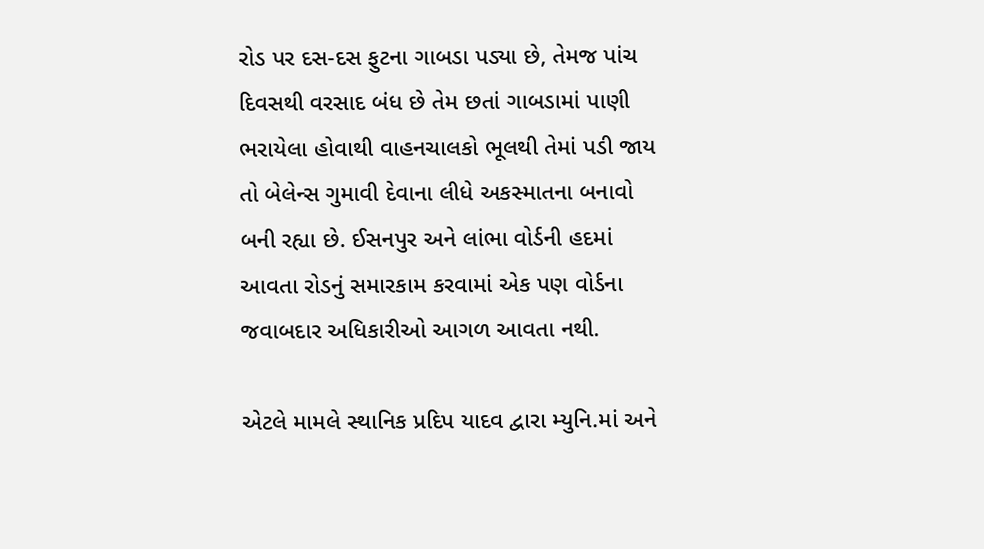રોડ પર દસ-દસ ફુટના ગાબડા પડ્યા છે, તેમજ પાંચ દિવસથી વરસાદ બંધ છે તેમ છતાં ગાબડામાં પાણી ભરાયેલા હોવાથી વાહનચાલકો ભૂલથી તેમાં પડી જાય તો બેલેન્સ ગુમાવી દેવાના લીધે અકસ્માતના બનાવો બની રહ્યા છે. ઈસનપુર અને લાંભા વોર્ડની હદમાં આવતા રોડનું સમારકામ કરવામાં એક પણ વોર્ડના જવાબદાર અધિકારીઓ આગળ આવતા નથી.

એટલે મામલે સ્થાનિક પ્રદિપ યાદવ દ્વારા મ્યુનિ.માં અને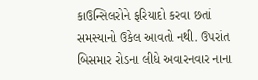કાઉન્સિલરોને ફરિયાદો કરવા છતાં સમસ્યાનો ઉકેલ આવતો નથી. ઉપરાંત બિસમાર રોડના લીધે અવારનવાર નાના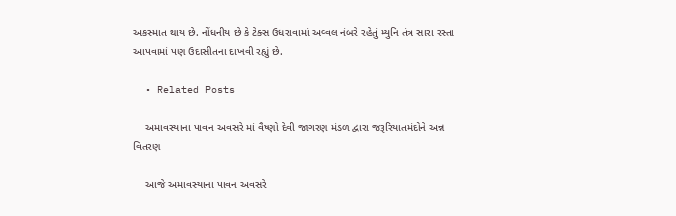અકસ્માત થાય છે. નોંધનીય છે કે ટેક્સ ઉધરાવામાં અવ્વલ નંબરે રહેતું મ્યુનિ તંત્ર સારા રસ્તા આપવામાં પણ ઉદાસીતના દાખવી રહ્યું છે.

  • Related Posts

    અમાવસ્યાના પાવન અવસરે માં વૈષ્ણો દેવી જાગરણ મંડળ દ્વારા જરૂરિયાતમંદોને અન્ન વિતરણ

    આજે અમાવસ્યાના પાવન અવસરે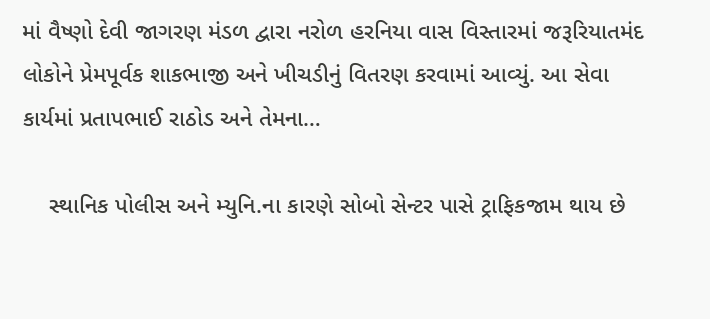માં વૈષ્ણો દેવી જાગરણ મંડળ દ્વારા નરોળ હરનિયા વાસ વિસ્તારમાં જરૂરિયાતમંદ લોકોને પ્રેમપૂર્વક શાકભાજી અને ખીચડીનું વિતરણ કરવામાં આવ્યું. આ સેવા કાર્યમાં પ્રતાપભાઈ રાઠોડ અને તેમના…

    સ્થાનિક પોલીસ અને મ્યુનિ.ના કારણે સોબો સેન્ટર પાસે ટ્રાફિકજામ થાય છે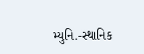મ્યુનિ.-સ્થાનિક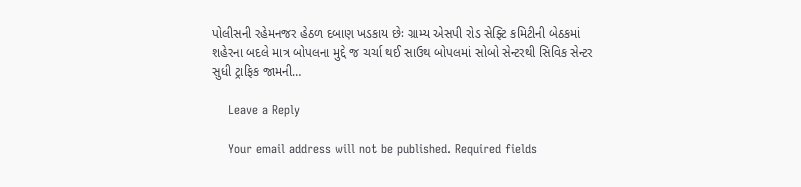પોલીસની રહેમનજર હેઠળ દબાણ ખડકાય છેઃ ગ્રામ્ય એસપી રોડ સેફ્ટિ કમિટીની બેઠકમાં શહેરના બદલે માત્ર બોપલના મુદ્દે જ ચર્ચા થઈ સાઉથ બોપલમાં સોબો સેન્ટરથી સિવિક સેન્ટર સુધી ટ્રાફિક જામની…

    Leave a Reply

    Your email address will not be published. Required fields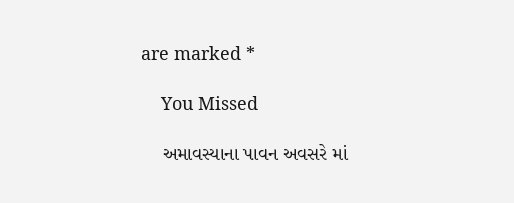are marked *

    You Missed

    અમાવસ્યાના પાવન અવસરે માં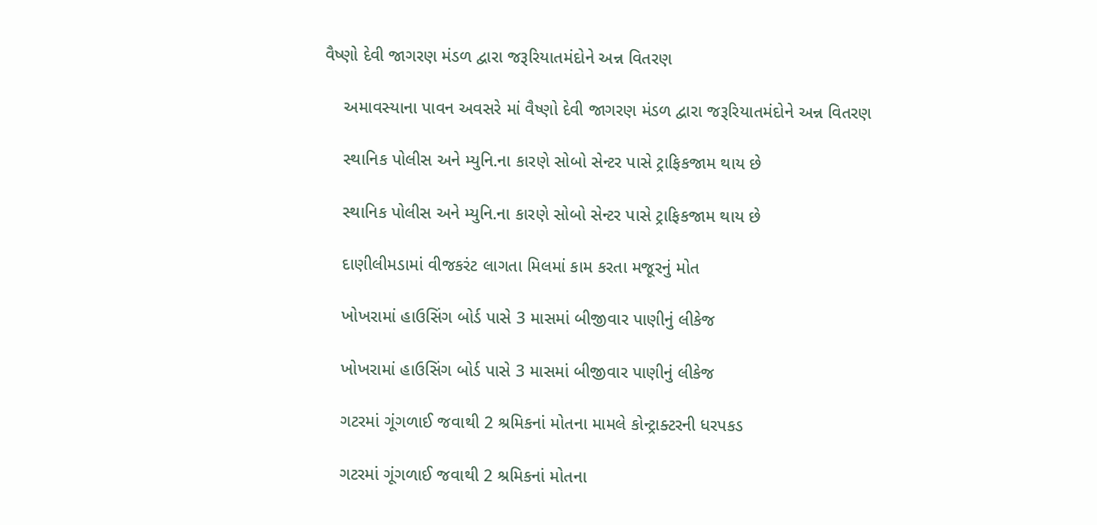વૈષ્ણો દેવી જાગરણ મંડળ દ્વારા જરૂરિયાતમંદોને અન્ન વિતરણ

    અમાવસ્યાના પાવન અવસરે માં વૈષ્ણો દેવી જાગરણ મંડળ દ્વારા જરૂરિયાતમંદોને અન્ન વિતરણ

    સ્થાનિક પોલીસ અને મ્યુનિ.ના કારણે સોબો સેન્ટર પાસે ટ્રાફિકજામ થાય છે

    સ્થાનિક પોલીસ અને મ્યુનિ.ના કારણે સોબો સેન્ટર પાસે ટ્રાફિકજામ થાય છે

    દાણીલીમડામાં વીજકરંટ લાગતા મિલમાં કામ કરતા મજૂરનું મોત

    ખોખરામાં હાઉસિંગ બોર્ડ પાસે 3 માસમાં બીજીવાર પાણીનું લીકેજ

    ખોખરામાં હાઉસિંગ બોર્ડ પાસે 3 માસમાં બીજીવાર પાણીનું લીકેજ

    ગટરમાં ગૂંગળાઈ જવાથી 2 શ્રમિકનાં મોતના મામલે કોન્ટ્રાક્ટરની ધરપકડ

    ગટરમાં ગૂંગળાઈ જવાથી 2 શ્રમિકનાં મોતના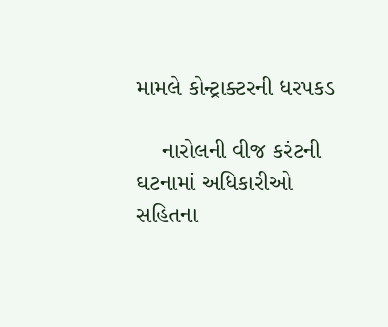મામલે કોન્ટ્રાક્ટરની ધરપકડ

    નારોલની વીજ કરંટની ઘટનામાં અધિકારીઓ સહિતના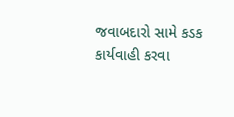જવાબદારો સામે કડક કાર્યવાહી કરવા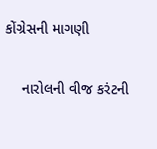કોંગ્રેસની માગણી

    નારોલની વીજ કરંટની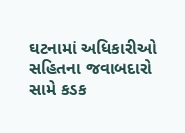ઘટનામાં અધિકારીઓ સહિતના જવાબદારો સામે કડક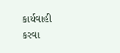કાર્યવાહી કરવા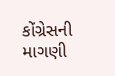કોંગ્રેસની માગણી